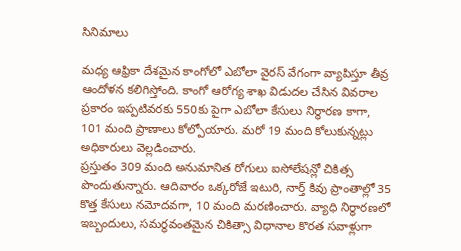సినిమాలు

మధ్య ఆఫ్రికా దేశమైన కాంగోలో ఎబోలా వైరస్ వేగంగా వ్యాపిస్తూ తీవ్ర ఆందోళన కలిగిస్తోంది. కాంగో ఆరోగ్య శాఖ విడుదల చేసిన వివరాల ప్రకారం ఇప్పటివరకు 550కు పైగా ఎబోలా కేసులు నిర్ధారణ కాగా, 101 మంది ప్రాణాలు కోల్పోయారు. మరో 19 మంది కోలుకున్నట్లు అధికారులు వెల్లడించారు.
ప్రస్తుతం 309 మంది అనుమానిత రోగులు ఐసోలేషన్లో చికిత్స పొందుతున్నారు. ఆదివారం ఒక్కరోజే ఇటురి, నార్త్ కివు ప్రాంతాల్లో 35 కొత్త కేసులు నమోదవగా, 10 మంది మరణించారు. వ్యాధి నిర్ధారణలో ఇబ్బందులు, సమర్థవంతమైన చికిత్సా విధానాల కొరత సవాళ్లుగా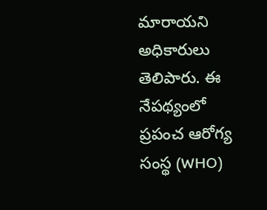మారాయని అధికారులు తెలిపారు. ఈ నేపథ్యంలో ప్రపంచ ఆరోగ్య సంస్థ (WHO)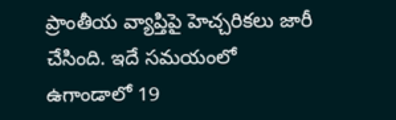ప్రాంతీయ వ్యాప్తిపై హెచ్చరికలు జారీ చేసింది. ఇదే సమయంలో ఉగాండాలో 19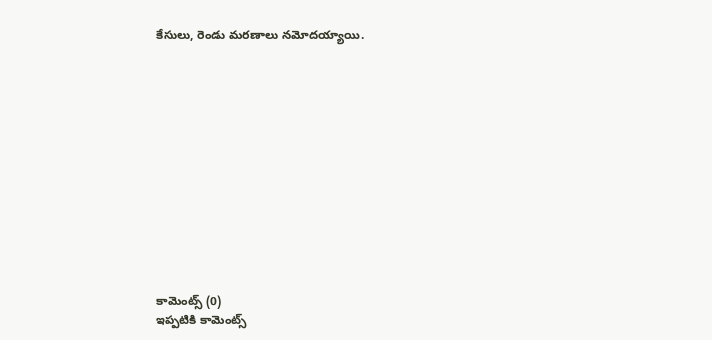కేసులు, రెండు మరణాలు నమోదయ్యాయి.













కామెంట్స్ (0)
ఇప్పటికి కామెంట్స్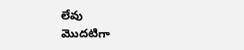లేవు
మొదటిగా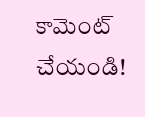కామెంట్ చేయండి!